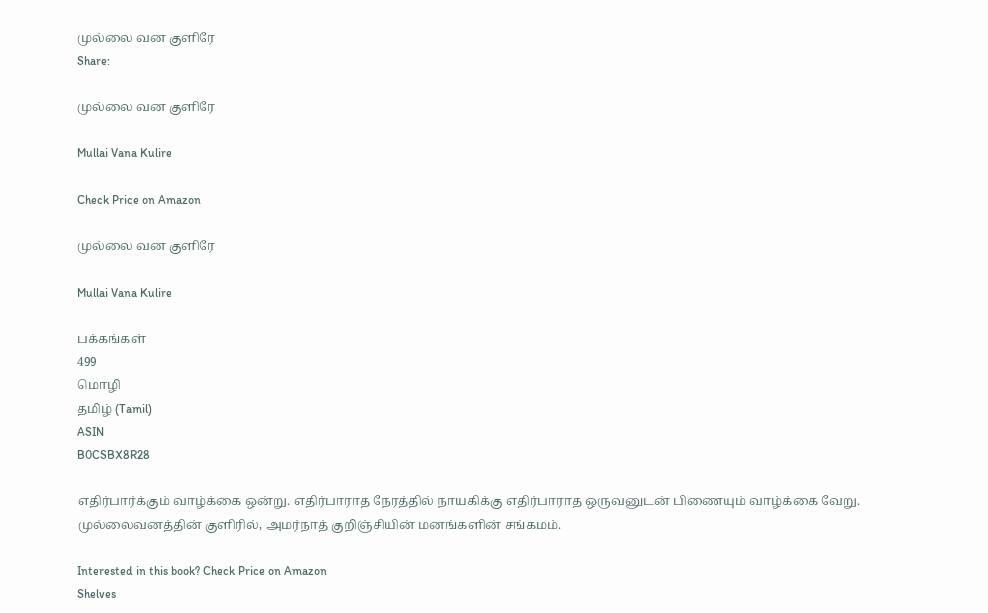முல்லை வன குளிரே
Share:

முல்லை வன குளிரே

Mullai Vana Kulire

Check Price on Amazon

முல்லை வன குளிரே

Mullai Vana Kulire

பக்கங்கள்
499
மொழி
தமிழ் (Tamil)
ASIN
B0CSBX8R28

எதிர்பார்க்கும் வாழ்க்கை ஒன்று. எதிர்பாராத நேரத்தில் நாயகிக்கு எதிர்பாராத ஒருவனுடன் பிணையும் வாழ்க்கை வேறு. முல்லைவனத்தின் குளிரில், அமர்நாத் குறிஞ்சியின் மனங்களின் சங்கமம்.

Interested in this book? Check Price on Amazon
Shelves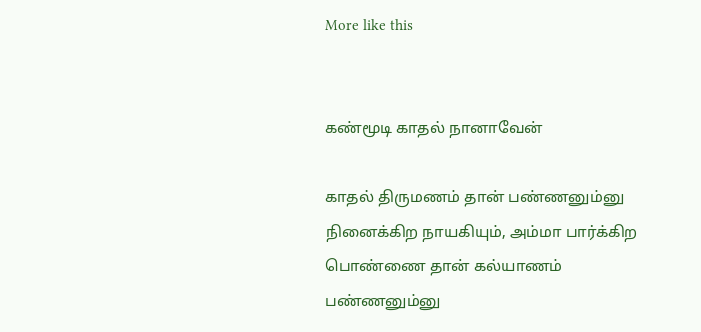More like this


கண்மூடி காதல் நானாவேன்

காதல் திருமணம் தான் பண்ணனும்னு நினைக்கிற நாயகியும், அம்மா பார்க்கிற பொண்ணை தான் கல்யாணம் பண்ணனும்னு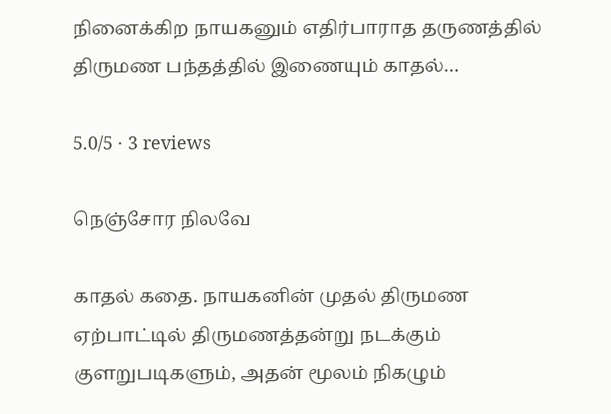நினைக்கிற நாயகனும் எதிர்பாராத தருணத்தில் திருமண பந்தத்தில் இணையும் காதல்…

5.0/5 · 3 reviews

நெஞ்சோர நிலவே

காதல் கதை. நாயகனின் முதல் திருமண ஏற்பாட்டில் திருமணத்தன்று நடக்கும் குளறுபடிகளும், அதன் மூலம் நிகழும்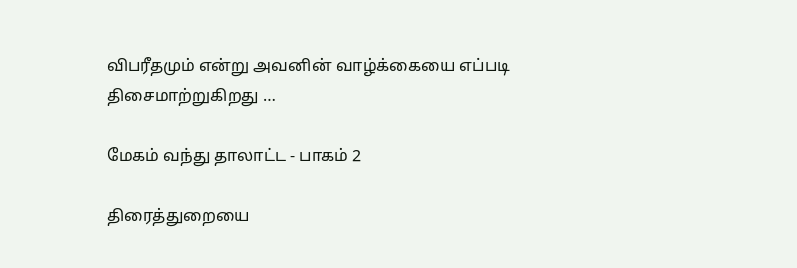விபரீதமும் என்று அவனின் வாழ்க்கையை எப்படி திசைமாற்றுகிறது …

மேகம் வந்து தாலாட்ட - பாகம் 2

திரைத்துறையை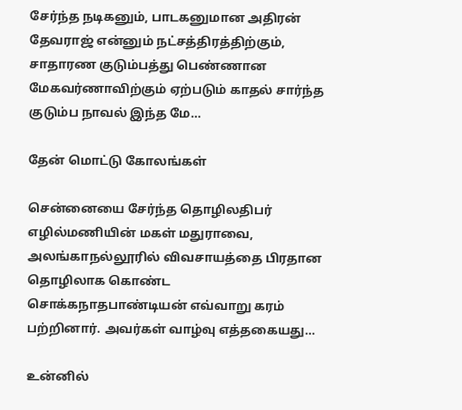சேர்ந்த நடிகனும், பாடகனுமான அதிரன் தேவராஜ் என்னும் நட்சத்திரத்திற்கும், சாதாரண குடும்பத்து பெண்ணான மேகவர்ணாவிற்கும் ஏற்படும் காதல் சார்ந்த குடும்ப நாவல் இந்த மே…

தேன் மொட்டு கோலங்கள்

சென்னையை சேர்ந்த தொழிலதிபர் எழில்மணியின் மகள் மதுராவை, அலங்காநல்லூரில் விவசாயத்தை பிரதான தொழிலாக கொண்ட சொக்கநாதபாண்டியன் எவ்வாறு கரம் பற்றினார். அவர்கள் வாழ்வு எத்தகையது…

உன்னில்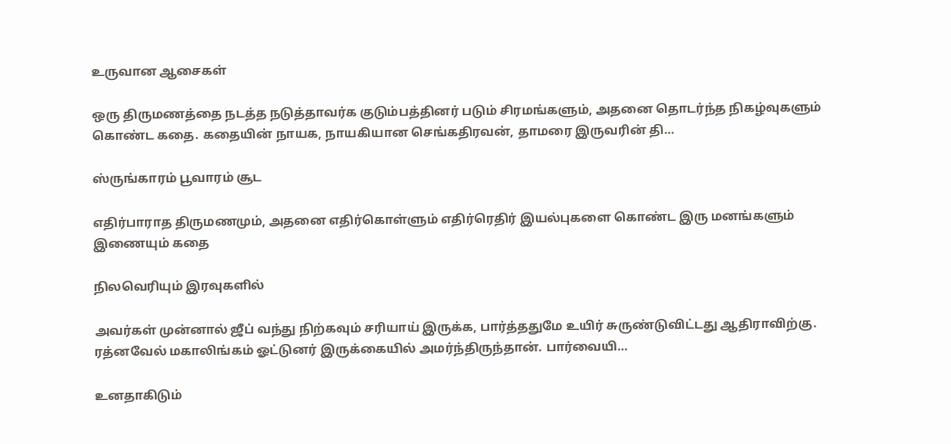உருவான ஆசைகள்

ஒரு திருமணத்தை நடத்த நடுத்தாவர்க குடும்பத்தினர் படும் சிரமங்களும், அதனை தொடர்ந்த நிகழ்வுகளும் கொண்ட கதை. கதையின் நாயக, நாயகியான செங்கதிரவன், தாமரை இருவரின் தி…

ஸ்ருங்காரம் பூவாரம் சூட

எதிர்பாராத திருமணமும், அதனை எதிர்கொள்ளும் எதிர்ரெதிர் இயல்புகளை கொண்ட இரு மனங்களும் இணையும் கதை

நிலவெரியும் இரவுகளில்

அவர்கள் முன்னால் ஜீப் வந்து நிற்கவும் சரியாய் இருக்க, பார்த்ததுமே உயிர் சுருண்டுவிட்டது ஆதிராவிற்கு. ரத்னவேல் மகாலிங்கம் ஓட்டுனர் இருக்கையில் அமர்ந்திருந்தான். பார்வையி…

உனதாகிடும்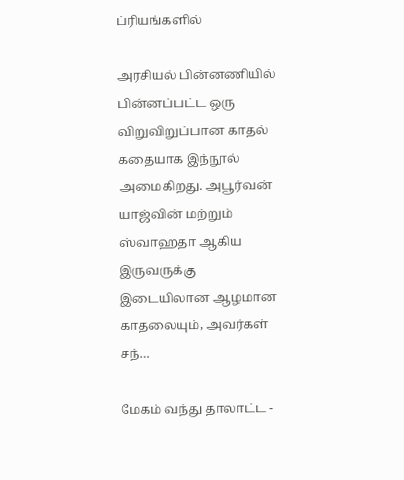ப்ரியங்களில்

அரசியல் பின்னணியில் பின்னப்பட்ட ஒரு விறுவிறுப்பான காதல் கதையாக இந்நூல் அமைகிறது. அபூர்வன் யாஜ்வின் மற்றும் ஸ்வாஹதா ஆகிய இருவருக்கு இடையிலான ஆழமான காதலையும், அவர்கள் சந்…

மேகம் வந்து தாலாட்ட -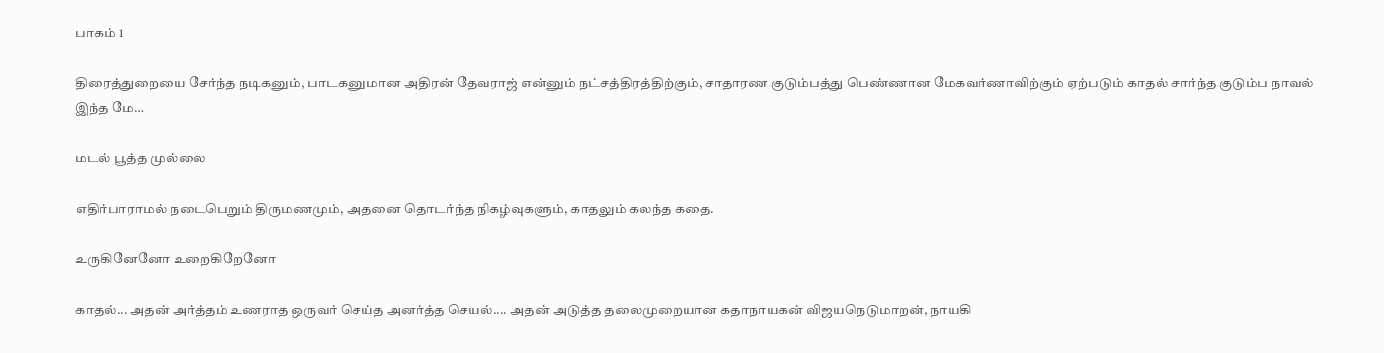பாகம் 1

திரைத்துறையை சேர்ந்த நடிகனும், பாடகனுமான அதிரன் தேவராஜ் என்னும் நட்சத்திரத்திற்கும், சாதாரண குடும்பத்து பெண்ணான மேகவர்ணாவிற்கும் ஏற்படும் காதல் சார்ந்த குடும்ப நாவல் இந்த மே…

மடல் பூத்த முல்லை

எதிர்பாராமல் நடைபெறும் திருமணமும், அதனை தொடர்ந்த நிகழ்வுகளும், காதலும் கலந்த கதை.

உருகினேனோ உறைகிறேனோ

காதல்... அதன் அர்த்தம் உணராத ஒருவர் செய்த அனர்த்த செயல்.... அதன் அடுத்த தலைமுறையான கதாநாயகன் விஜயநெடுமாறன், நாயகி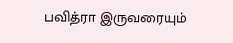பவித்ரா இருவரையும்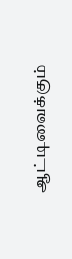ஆட்டிவைக்கும்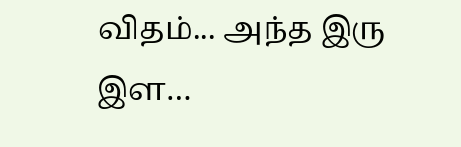விதம்... அந்த இரு இள…